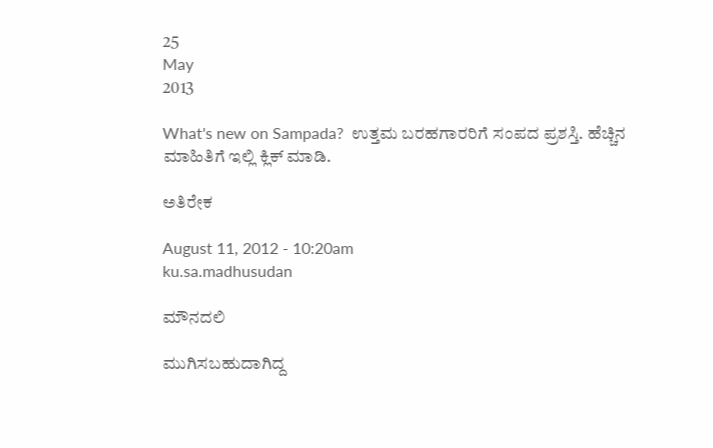25
May
2013

What's new on Sampada?  ಉತ್ತಮ ಬರಹಗಾರರಿಗೆ ಸಂಪದ ಪ್ರಶಸ್ತಿ. ಹೆಚ್ಚಿನ ಮಾಹಿತಿಗೆ ಇಲ್ಲಿ ಕ್ಲಿಕ್ ಮಾಡಿ.

ಅತಿರೇಕ

August 11, 2012 - 10:20am
ku.sa.madhusudan

ಮೌನದಲಿ

ಮುಗಿಸಬಹುದಾಗಿದ್ದ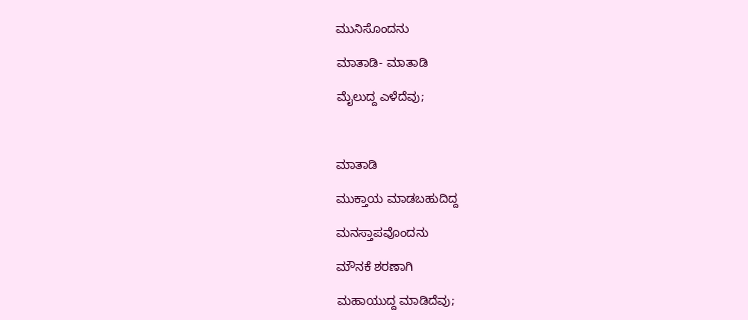ಮುನಿಸೊಂದನು

ಮಾತಾಡಿ- ಮಾತಾಡಿ

ಮೈಲುದ್ದ ಎಳೆದೆವು;



ಮಾತಾಡಿ

ಮುಕ್ತಾಯ ಮಾಡಬಹುದಿದ್ದ

ಮನಸ್ತಾಪವೊಂದನು

ಮೌನಕೆ ಶರಣಾಗಿ

ಮಹಾಯುದ್ದ ಮಾಡಿದೆವು;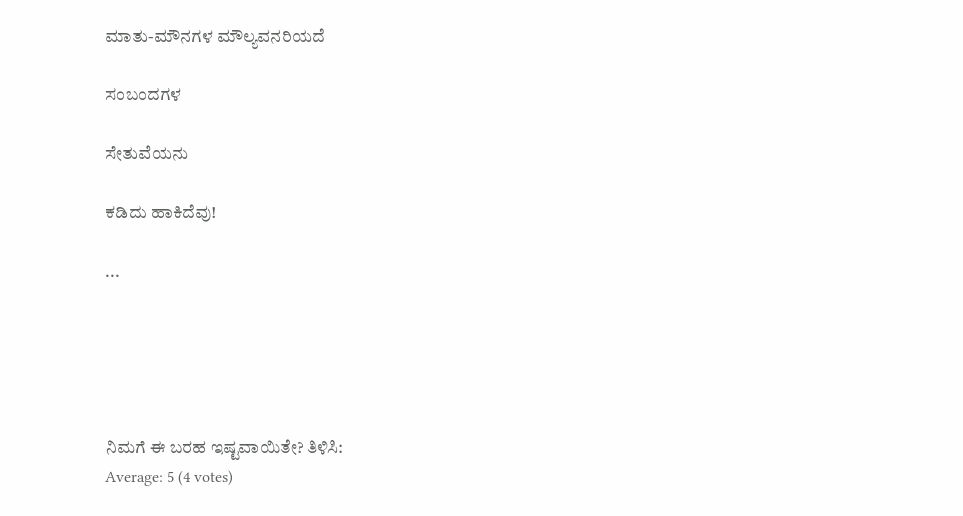ಮಾತು-ಮೌನಗಳ ಮೌಲ್ಯವನರಿಯದೆ

ಸಂಬಂದಗಳ

ಸೇತುವೆಯನು

ಕಡಿದು ಹಾಕಿದೆವು!

...





ನಿಮಗೆ ಈ ಬರಹ ಇಷ್ಟವಾಯಿತೇ? ತಿಳಿಸಿ:
Average: 5 (4 votes)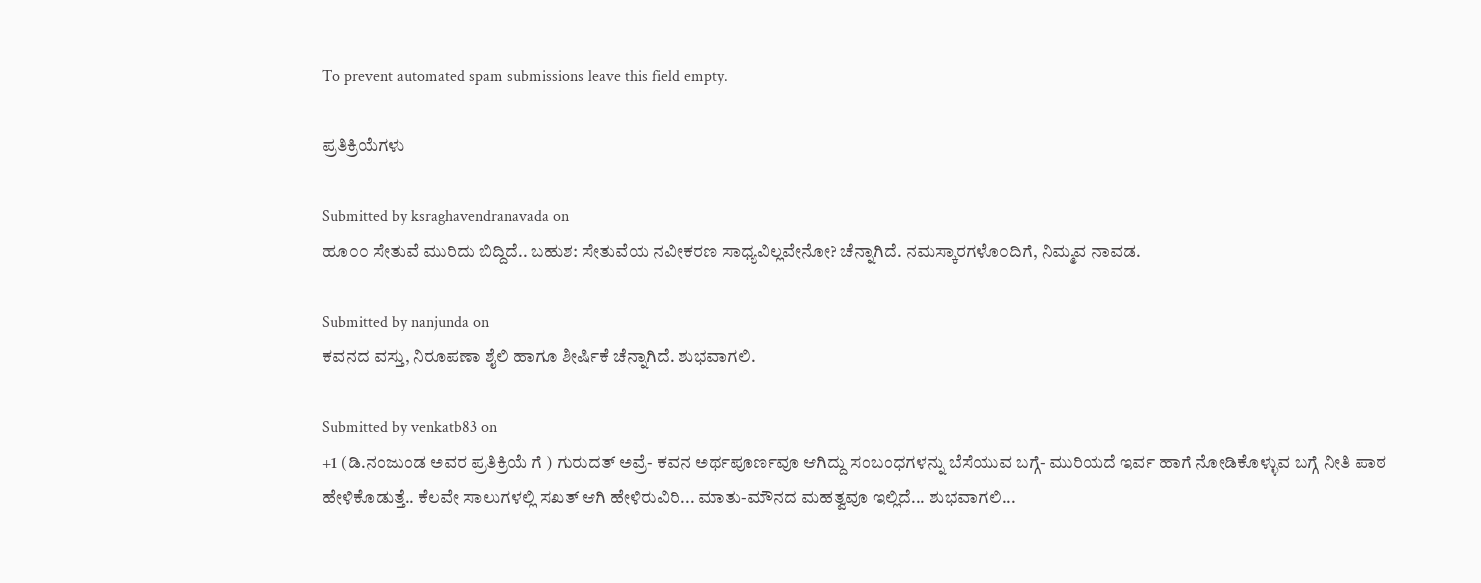To prevent automated spam submissions leave this field empty.

ಪ್ರತಿಕ್ರಿಯೆಗಳು

Submitted by ksraghavendranavada on
ಹೂ೦೦ ಸೇತುವೆ ಮುರಿದು ಬಿದ್ದಿದೆ.. ಬಹುಶ: ಸೇತುವೆಯ ನವೀಕರಣ ಸಾಧ್ಯವಿಲ್ಲವೇನೋ? ಚೆನ್ನಾಗಿದೆ. ನಮಸ್ಕಾರಗಳೊ೦ದಿಗೆ, ನಿಮ್ಮವ ನಾವಡ.

Submitted by nanjunda on
ಕವನದ‌ ವಸ್ತು, ನಿರೂಪಣಾ ಶೈಲಿ ಹಾಗೂ ಶೀರ್ಷಿಕೆ ಚೆನ್ನಾಗಿದೆ. ಶುಭವಾಗಲಿ.

Submitted by venkatb83 on
+1 (ಡಿ.ನಂಜುಂಡ ಅವರ ಪ್ರತಿಕ್ರಿಯೆ ಗೆ ) ಗುರುದತ್ ಅವ್ರೆ- ಕವನ ಅರ್ಥಪೂರ್ಣವೂ ಆಗಿದ್ದು ಸಂಬಂಧಗಳನ್ನು ಬೆಸೆಯುವ ಬಗ್ಗೆ- ಮುರಿಯದೆ ಇರ್ವ ಹಾಗೆ ನೋಡಿಕೊಳ್ಳುವ ಬಗ್ಗೆ ನೀತಿ ಪಾಠ ಹೇಳಿಕೊಡುತ್ತೆ.. ಕೆಲವೇ ಸಾಲುಗಳಲ್ಲಿ ಸಖತ್ ಆಗಿ ಹೇಳಿರುವಿರಿ... ಮಾತು-ಮೌನದ ಮಹತ್ವವೂ ಇಲ್ಲಿದೆ... ಶುಭವಾಗಲಿ...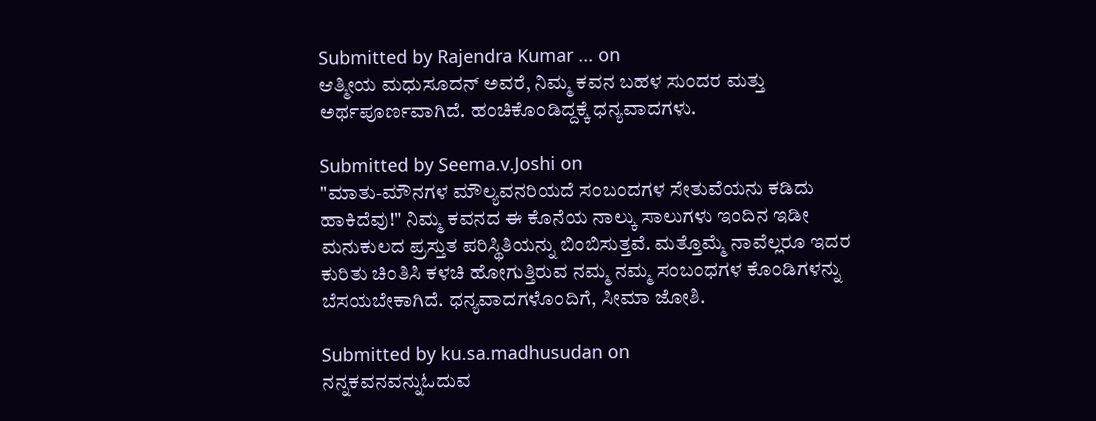Submitted by Rajendra Kumar ... on
ಆತ್ಮೀಯ ಮಧುಸೂದನ್ ಅವರೆ, ನಿಮ್ಮ ಕವನ ಬಹಳ ಸುಂದರ ಮತ್ತು ಅರ್ಥಪೂರ್ಣವಾಗಿದೆ. ಹಂಚಿಕೊಂಡಿದ್ದಕ್ಕೆ ಧನ್ಯವಾದಗಳು.

Submitted by Seema.v.Joshi on
"ಮಾತು-ಮೌನಗಳ ಮೌಲ್ಯವನರಿಯದೆ ಸಂಬಂದಗಳ ಸೇತುವೆಯನು ಕಡಿದು ಹಾಕಿದೆವು!" ನಿಮ್ಮ ಕವನದ ಈ ಕೊನೆಯ ನಾಲ್ಕು ಸಾಲುಗಳು ಇಂದಿನ ಇಡೀ ಮನುಕುಲದ ಪ್ರಸ್ತುತ ಪರಿಸ್ಥಿತಿಯನ್ನು ಬಿಂಬಿಸುತ್ತವೆ. ಮತ್ತೊಮ್ಮೆ ನಾವೆಲ್ಲರೂ ಇದರ ಕುರಿತು ಚಿಂತಿಸಿ ಕಳಚಿ ಹೋಗುತ್ತಿರುವ ನಮ್ಮ ನಮ್ಮ ಸಂಬಂಧಗಳ ಕೊಂಡಿಗಳನ್ನು ಬೆಸಯಬೇಕಾಗಿದೆ. ಧನ್ಯವಾದಗಳೊಂದಿಗೆ, ಸೀಮಾ ಜೋಶಿ.

Submitted by ku.sa.madhusudan on
ನನ್ನಕವನವನ್ನುಓದುವ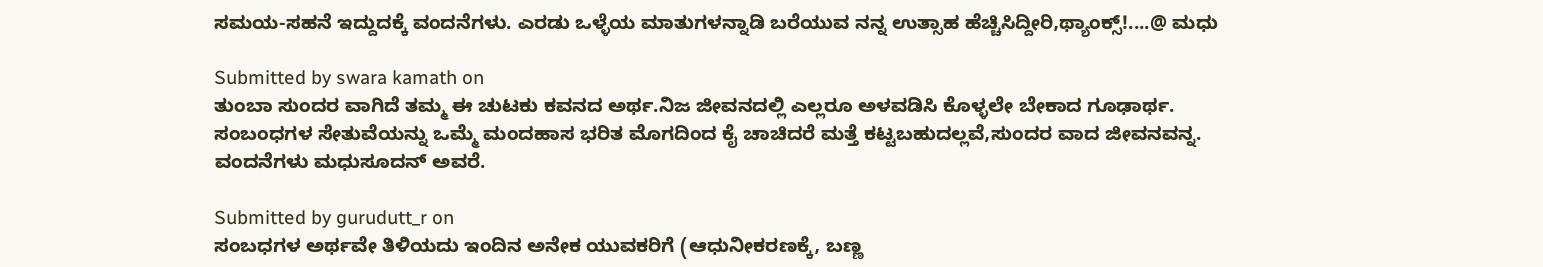ಸಮಯ-ಸಹನೆ ಇದ್ದುದಕ್ಕೆ ವಂದನೆಗಳು. ಎರಡು ಒಳ್ಳೆಯ ಮಾತುಗಳನ್ನಾಡಿ ಬರೆಯುವ ನನ್ನ ಉತ್ಸಾಹ ಹೆಚ್ಚಿಸಿದ್ದೀರಿ,ಥ್ಯಾಂಕ್ಸ್!....@ ಮಧು

Submitted by swara kamath on
ತುಂಬಾ ಸುಂದರ ವಾಗಿದೆ ತಮ್ಮ ಈ ಚುಟಕು ಕವನದ ಅರ್ಥ.ನಿಜ ಜೀವನದಲ್ಲಿ ಎಲ್ಲರೂ ಅಳವಡಿಸಿ ಕೊಳ್ಳಲೇ ಬೇಕಾದ ಗೂಢಾರ್ಥ. ಸಂಬಂಧಗಳ ಸೇತುವೆಯನ್ನು ಒಮ್ಮೆ ಮಂದಹಾಸ ಭರಿತ ಮೊಗದಿಂದ ಕೈ ಚಾಚಿದರೆ ಮತ್ತೆ ಕಟ್ಟಬಹುದಲ್ಲವೆ,ಸುಂದರ ವಾದ ಜೀವನವನ್ನ. ವಂದನೆಗಳು ಮಧುಸೂದನ್ ಅವರೆ.

Submitted by gurudutt_r on
ಸಂಬಧಗಳ ಅರ್ಥವೇ ತಿಳಿಯದು ಇಂದಿನ ಅನೇಕ ಯುವಕರಿಗೆ (ಆಧುನೀಕರಣಕ್ಕೆ, ಬಣ್ಣ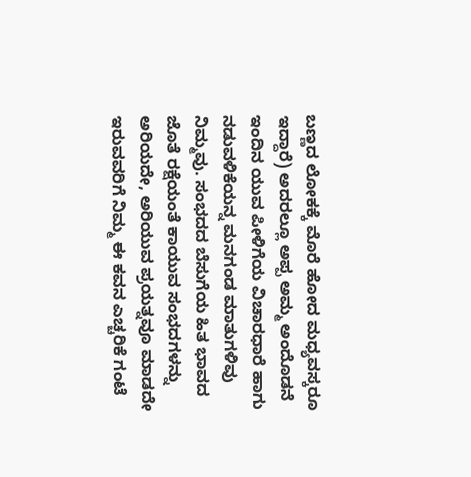ಬಣ್ಣದ ಲೋಕಕ್ಕೆ ಮೊರೆ ಹೋದ ಮಧ್ಯವಸ್ಕರೂ ಇದ್ದಾರೆ) ಅದರಲ್ಲೂ ಅಪ್ಪ ಅಮ್ಮ ಅಂದೊಡನೆ ಇಂದಿನ ಯುವ ಪೀಳಿಗೆಯ ವಿಚಾರಧಾರೆ ಹಾಗು ನಡುವಳಿಕೆಯನ್ನ ಮನಗಂಡ ಮಾತುಗಳಿವು ನಿಮ್ಮವು. ಸಂಭದದ ಬೆಸುಗೆಯ ಹಿತ ಭಾವದ ಜೊತೆ ರಕ್ಷೆಯಂತೆ ಕಾಯುವ ಸಂಭದಗಳನ್ನು ಅರಿಯದೇ, ಅರಿಯುವ ಪ್ರಯತ್ನವೂ ಮಾಡದೇ ಇರುವವರಿಗೆ ನಿಮ್ಮ ಈ ಕವನ ಎಚ್ಚರಿಕೆ ಗಂಟೆ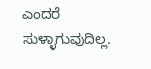ಎಂದರೆ ಸುಳ್ಳಾಗುವುದಿಲ್ಲ.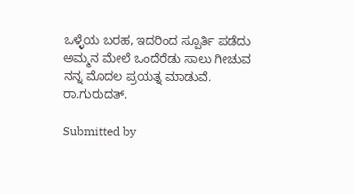ಒಳ್ಳೆಯ ಬರಹ, ಇದರಿಂದ ಸ್ಪೂರ್ತಿ ಪಡೆದು ಅಮ್ಮನ ಮೇಲೆ ಒಂದೆರೆಡು ಸಾಲು ಗೀಚುವ ನನ್ನ ಮೊದಲ ಪ್ರಯತ್ನ ಮಾಡುವೆ. ರಾ.ಗುರುದತ್.

Submitted by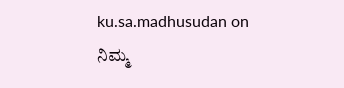ku.sa.madhusudan on
ನಿಮ್ಮ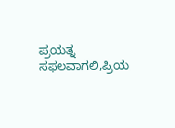ಪ್ರಯತ್ನ ಸಫಲವಾಗಲಿ,ಪ್ರಿಯ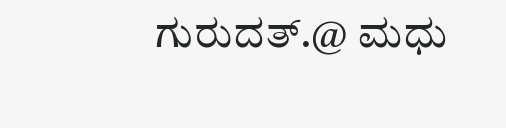ಗುರುದತ್.@ ಮಧು